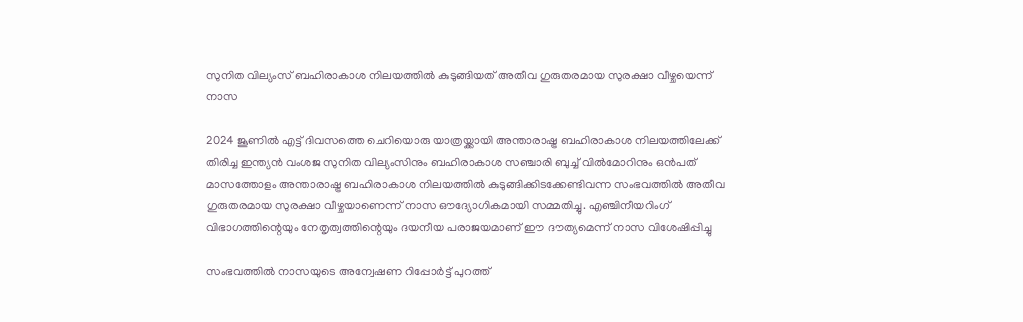സുനിത വില്യംസ്‌ ബഹിരാകാശ നിലയത്തിൽ കുടുങ്ങിയത് അതീവ ഗുരുതരമായ സുരക്ഷാ വീഴ്ചയെന്ന് നാസ

2024 ജൂണിൽ എട്ട് ദിവസത്തെ ചെറിയൊരു യാത്രയ്ക്കായി അന്താരാഷ്ട്ര ബഹിരാകാശ നിലയത്തിലേക്ക് തിരിച്ച ഇന്ത്യൻ വംശജ സുനിത വില്യംസിനും ബഹിരാകാശ സഞ്ചാരി ബുച്ച് വിൽമോറിനും ഒൻപത് മാസത്തോളം അന്താരാഷ്ട്ര ബഹിരാകാശ നിലയത്തിൽ കുടുങ്ങിക്കിടക്കേണ്ടിവന്ന സംഭവത്തിൽ അതീവ ഗുരുതരമായ സുരക്ഷാ വീഴ്ചയാണെന്ന് നാസ ഔദ്യോഗികമായി സമ്മതിച്ചു. എഞ്ചിനീയറിംഗ് വിഭാഗത്തിന്റെയും നേതൃത്വത്തിന്റെയും ദയനീയ പരാജയമാണ് ഈ ദൗത്യമെന്ന് നാസ വിശേഷിപ്പിച്ചു

സംഭവത്തിൽ നാസയുടെ അന്വേഷണ റിപ്പോർട്ട് പുറത്ത്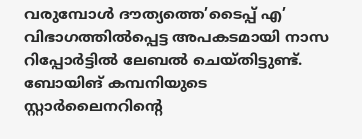വരുമ്പോൾ ദൗത്യത്തെ’ടൈപ്പ് എ’ വിഭാഗത്തിൽപ്പെട്ട അപകടമായി നാസ റിപ്പോർട്ടിൽ ലേബൽ ചെയ്തിട്ടുണ്ട്. ബോയിങ് കമ്പനിയുടെ സ്റ്റാർലൈനറിന്റെ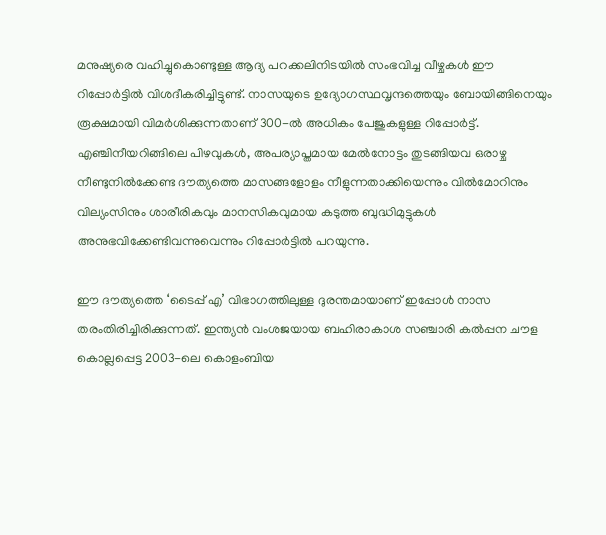മനുഷ്യരെ വഹിച്ചുകൊണ്ടുള്ള ആദ്യ പറക്കലിനിടയിൽ സംഭവിച്ച വീഴ്ചകൾ ഈ റിപ്പോർട്ടിൽ വിശദീകരിച്ചിട്ടുണ്ട്. നാസയുടെ ഉദ്യോഗസ്ഥവൃന്ദത്തെയും ബോയിങ്ങിനെയും രൂക്ഷമായി വിമർശിക്കുന്നതാണ് 300-ൽ അധികം പേജുകളുള്ള റിപ്പോർട്ട്. എഞ്ചിനീയറിങ്ങിലെ പിഴവുകൾ, അപര്യാപ്തമായ മേൽനോട്ടം തുടങ്ങിയവ ഒരാഴ്ച നീണ്ടുനിൽക്കേണ്ട ദൗത്യത്തെ മാസങ്ങളോളം നീളുന്നതാക്കിയെന്നും വിൽമോറിനും വില്യംസിനും ശാരീരികവും മാനസികവുമായ കടുത്ത ബുദ്ധിമുട്ടുകൾ അനുഭവിക്കേണ്ടിവന്നുവെന്നും റിപ്പോർട്ടിൽ പറയുന്നു.

ഈ ദൗത്യത്തെ ‘ടൈപ്പ് എ’ വിഭാഗത്തിലുള്ള ദുരന്തമായാണ് ഇപ്പോൾ നാസ തരംതിരിച്ചിരിക്കുന്നത്. ഇന്ത്യൻ വംശജയായ ബഹിരാകാശ സഞ്ചാരി കൽപ്പന ചൗള കൊല്ലപ്പെട്ട 2003-ലെ കൊളംബിയ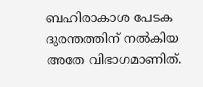ബഹിരാകാശ പേടക ദുരന്തത്തിന് നൽകിയ അതേ വിഭാഗമാണിത്.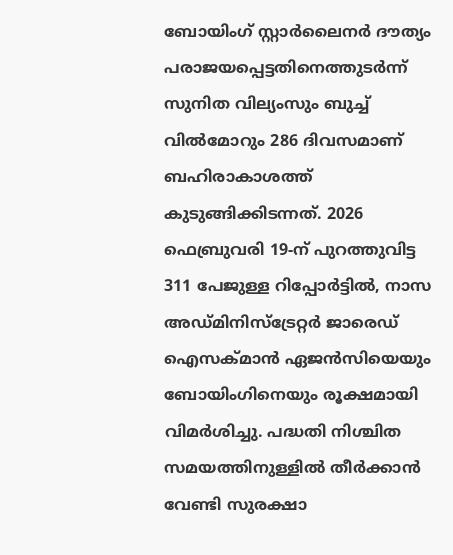ബോയിംഗ് സ്റ്റാർലൈനർ ദൗത്യം പരാജയപ്പെട്ടതിനെത്തുടർന്ന് സുനിത വില്യംസും ബുച്ച് വിൽമോറും 286 ദിവസമാണ് ബഹിരാകാശത്ത് കുടുങ്ങിക്കിടന്നത്. 2026 ഫെബ്രുവരി 19-ന് പുറത്തുവിട്ട 311 പേജുള്ള റിപ്പോർട്ടിൽ, നാസ അഡ്മിനിസ്ട്രേറ്റർ ജാരെഡ് ഐസക്മാൻ ഏജൻസിയെയും ബോയിംഗിനെയും രൂക്ഷമായി വിമർശിച്ചു. പദ്ധതി നിശ്ചിത സമയത്തിനുള്ളിൽ തീർക്കാൻ വേണ്ടി സുരക്ഷാ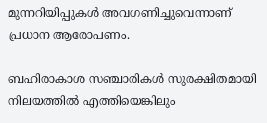മുന്നറിയിപ്പുകൾ അവഗണിച്ചുവെന്നാണ് പ്രധാന ആരോപണം.

ബഹിരാകാശ സഞ്ചാരികൾ സുരക്ഷിതമായി നിലയത്തിൽ എത്തിയെങ്കിലും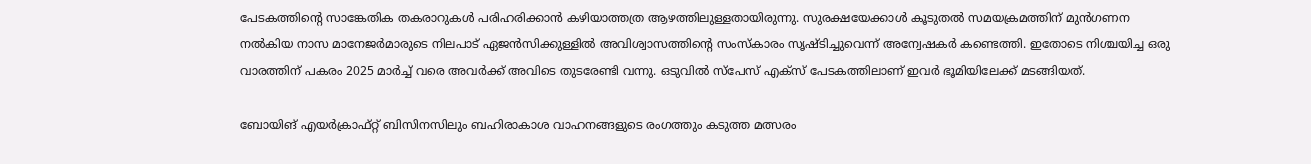പേടകത്തിൻ്റെ സാങ്കേതിക തകരാറുകൾ പരിഹരിക്കാൻ കഴിയാത്തത്ര ആഴത്തിലുള്ളതായിരുന്നു. സുരക്ഷയേക്കാൾ കൂടുതൽ സമയക്രമത്തിന് മുൻഗണന നൽകിയ നാസ മാനേജർമാരുടെ നിലപാട് ഏജൻസിക്കുള്ളിൽ അവിശ്വാസത്തിന്റെ സംസ്കാരം സൃഷ്ടിച്ചുവെന്ന് അന്വേഷകർ കണ്ടെത്തി. ഇതോടെ നിശ്ചയിച്ച ഒരു വാരത്തിന് പകരം 2025 മാർച്ച് വരെ അവർക്ക് അവിടെ തുടരേണ്ടി വന്നു. ഒടുവിൽ സ്പേസ് എക്സ് പേടകത്തിലാണ് ഇവർ ഭൂമിയിലേക്ക് മടങ്ങിയത്.

ബോയിങ് എയർക്രാഫ്റ്റ് ബിസിനസിലും ബഹിരാകാശ വാഹനങ്ങളുടെ രംഗത്തും കടുത്ത മത്സരം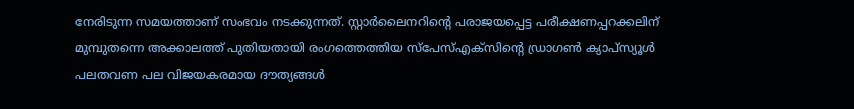നേരിടുന്ന സമയത്താണ് സംഭവം നടക്കുന്നത്. സ്റ്റാർലൈനറിന്റെ പരാജയപ്പെട്ട പരീക്ഷണപ്പറക്കലിന് മുമ്പുതന്നെ അക്കാലത്ത് പുതിയതായി രംഗത്തെത്തിയ സ്‌പേസ്എക്‌സിന്റെ ഡ്രാഗൺ ക്യാപ്സ്യൂൾ പലതവണ പല വിജയകരമായ ദൗത്യങ്ങൾ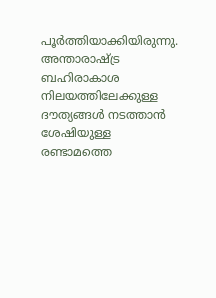പൂർത്തിയാക്കിയിരുന്നു. അന്താരാഷ്ട്ര ബഹിരാകാശ നിലയത്തിലേക്കുള്ള ദൗത്യങ്ങൾ നടത്താൻ ശേഷിയുള്ള രണ്ടാമത്തെ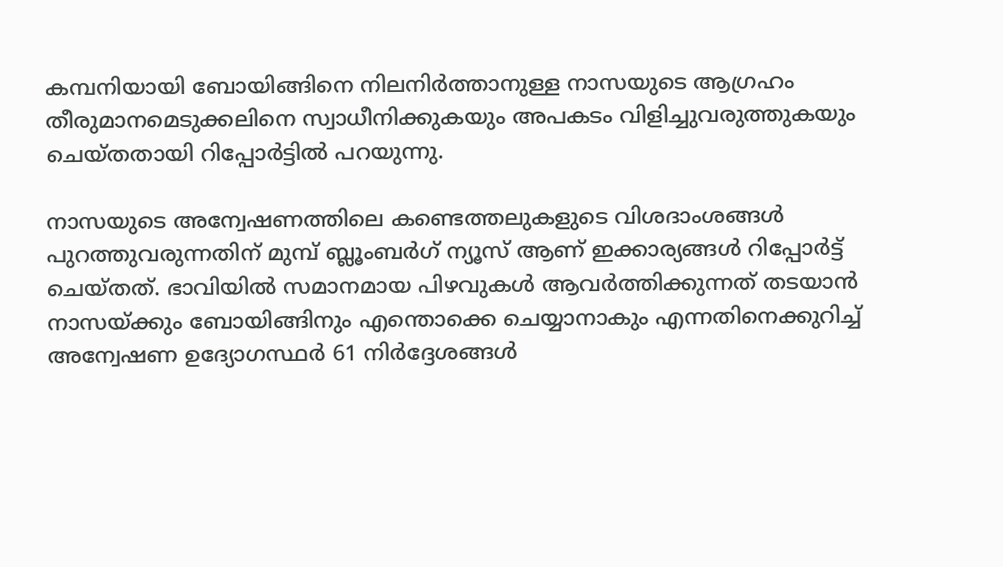കമ്പനിയായി ബോയിങ്ങിനെ നിലനിർത്താനുള്ള നാസയുടെ ആഗ്രഹം തീരുമാനമെടുക്കലിനെ സ്വാധീനിക്കുകയും അപകടം വിളിച്ചുവരുത്തുകയും ചെയ്തതായി റിപ്പോർട്ടിൽ പറയുന്നു.

നാസയുടെ അന്വേഷണത്തിലെ കണ്ടെത്തലുകളുടെ വിശദാംശങ്ങൾ പുറത്തുവരുന്നതിന് മുമ്പ് ബ്ലൂംബർഗ് ന്യൂസ് ആണ് ഇക്കാര്യങ്ങൾ റിപ്പോർട്ട് ചെയ്തത്. ഭാവിയിൽ സമാനമായ പിഴവുകൾ ആവർത്തിക്കുന്നത് തടയാൻ നാസയ്ക്കും ബോയിങ്ങിനും എന്തൊക്കെ ചെയ്യാനാകും എന്നതിനെക്കുറിച്ച് അന്വേഷണ ഉദ്യോഗസ്ഥർ 61 നിർദ്ദേശങ്ങൾ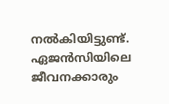നൽകിയിട്ടുണ്ട്. ഏജൻസിയിലെ ജീവനക്കാരും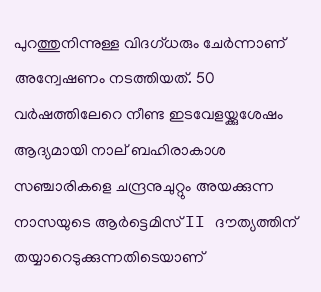പുറത്തുനിന്നുള്ള വിദഗ്ധരും ചേർന്നാണ് അന്വേഷണം നടത്തിയത്. 50 വർഷത്തിലേറെ നീണ്ട ഇടവേളയ്ക്കുശേഷം ആദ്യമായി നാല് ബഹിരാകാശ സഞ്ചാരികളെ ചന്ദ്രനുചുറ്റും അയക്കുന്ന നാസയുടെ ആർട്ടെമിസ് II ദൗത്യത്തിന് തയ്യാറെടുക്കുന്നതിടെയാണ്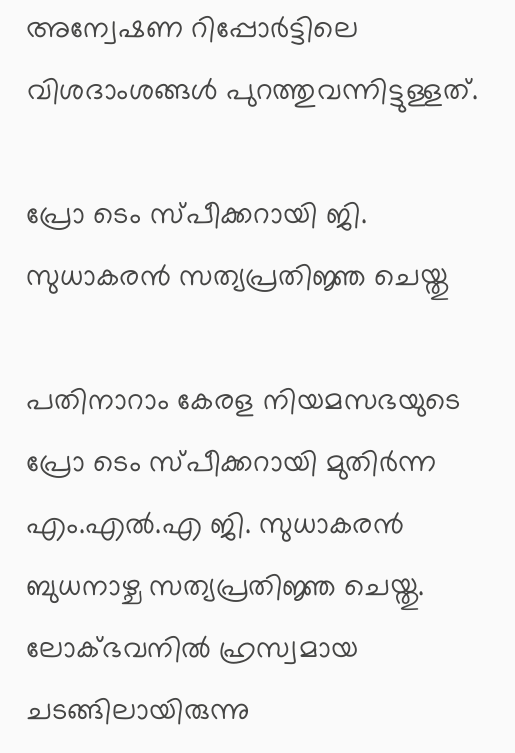അന്വേഷണ റിപ്പോർട്ടിലെ വിശദാംശങ്ങൾ പുറത്തുവന്നിട്ടുള്ളത്.

പ്രോ ടെം സ്പീക്കറായി ജി. സുധാകരൻ സത്യപ്രതിജ്ഞ ചെയ്തു

പതിനാറാം കേരള നിയമസഭയുടെ പ്രോ ടെം സ്പീക്കറായി മുതിർന്ന എം.എൽ.എ ജി. സുധാകരൻ ബുധനാഴ്ച സത്യപ്രതിജ്ഞ ചെയ്തു. ലോക്ഭവനിൽ ഹ്രസ്വമായ ചടങ്ങിലായിരുന്നു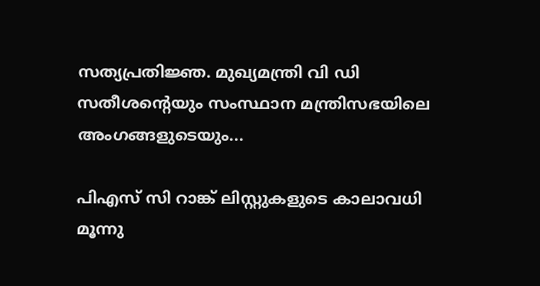സത്യപ്രതിജ്ഞ. മുഖ്യമന്ത്രി വി ഡി സതീശന്റെയും സംസ്ഥാന മന്ത്രിസഭയിലെ അംഗങ്ങളുടെയും...

പിഎസ് സി റാങ്ക് ലിസ്റ്റുകളുടെ കാലാവധി മൂന്നു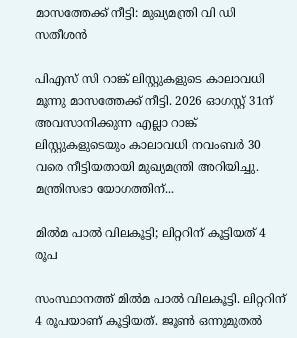മാസത്തേക്ക് നീട്ടി: മുഖ്യമന്ത്രി വി ഡി സതീശൻ

പിഎസ് സി റാങ്ക് ലിസ്റ്റുകളുടെ കാലാവധി മൂന്നു മാസത്തേക്ക് നീട്ടി. 2026 ഓഗസ്റ്റ് 31ന് അവസാനിക്കുന്ന എല്ലാ റാങ്ക് ലിസ്റ്റുകളുടെയും കാലാവധി നവംബർ 30 വരെ നീട്ടിയതായി മുഖ്യമന്ത്രി അറിയിച്ചു. മന്ത്രിസഭാ യോഗത്തിന്...

മിൽമ പാൽ വിലകൂട്ടി; ലിറ്ററിന് കൂട്ടിയത് 4 രൂപ

സംസ്ഥാനത്ത് മിൽമ പാൽ വിലകൂട്ടി. ലിറ്ററിന് 4 രൂപയാണ് കൂട്ടിയത്. ജൂൺ ഒന്നുമുതൽ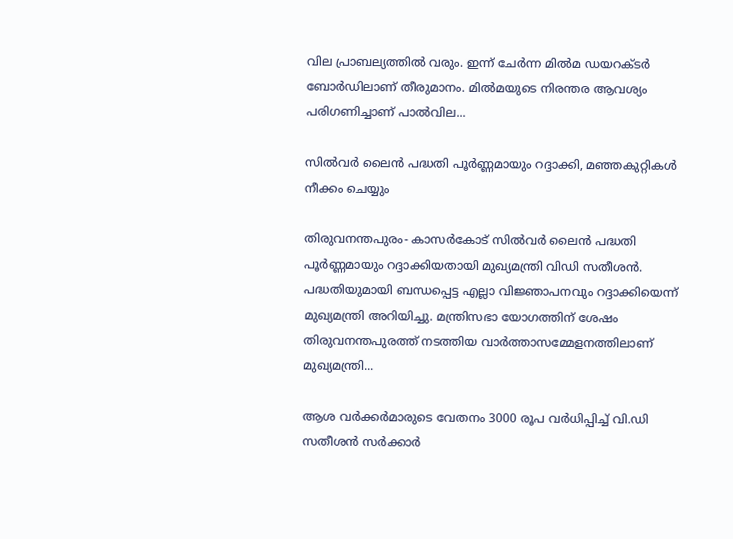വില പ്രാബല്യത്തിൽ വരും. ഇന്ന് ചേർന്ന മിൽമ ഡയറക്ടർ ബോർഡിലാണ് തീരുമാനം. മിൽമയുടെ നിരന്തര ആവശ്യം പരിഗണിച്ചാണ് പാൽവില...

സിൽവർ ലൈൻ പദ്ധതി പൂർണ്ണമായും റദ്ദാക്കി, മഞ്ഞകുറ്റികൾ നീക്കം ചെയ്യും

തിരുവനന്തപുരം- കാസർകോട് സിൽവർ ലൈൻ പദ്ധതി പൂർണ്ണമായും റദ്ദാക്കിയതായി മുഖ്യമന്ത്രി വിഡി സതീശൻ. പദ്ധതിയുമായി ബന്ധപ്പെട്ട എല്ലാ വിജ്ഞാപനവും റദ്ദാക്കിയെന്ന് മുഖ്യമന്ത്രി അറിയിച്ചു. മന്ത്രിസഭാ യോഗത്തിന് ശേഷം തിരുവനന്തപുരത്ത് നടത്തിയ വാർത്താസമ്മേളനത്തിലാണ് മുഖ്യമന്ത്രി...

ആശ വര്‍ക്കര്‍മാരുടെ വേതനം 3000 രൂപ വര്‍ധിപ്പിച്ച് വി.ഡി സതീശൻ സർക്കാർ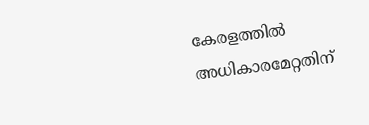കേരളത്തിൽ അധികാരമേറ്റതിന്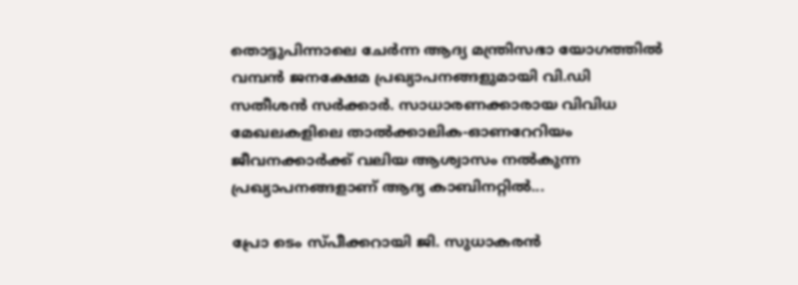തൊട്ടുപിന്നാലെ ചേർന്ന ആദ്യ മന്ത്രിസഭാ യോഗത്തിൽ വമ്പൻ ജനക്ഷേമ പ്രഖ്യാപനങ്ങളുമായി വി.ഡി സതീശൻ സർക്കാർ. സാധാരണക്കാരായ വിവിധ മേഖലകളിലെ താൽക്കാലിക-ഓണറേറിയം ജീവനക്കാർക്ക് വലിയ ആശ്വാസം നൽകുന്ന പ്രഖ്യാപനങ്ങളാണ് ആദ്യ കാബിനറ്റിൽ...

പ്രോ ടെം സ്പീക്കറായി ജി. സുധാകരൻ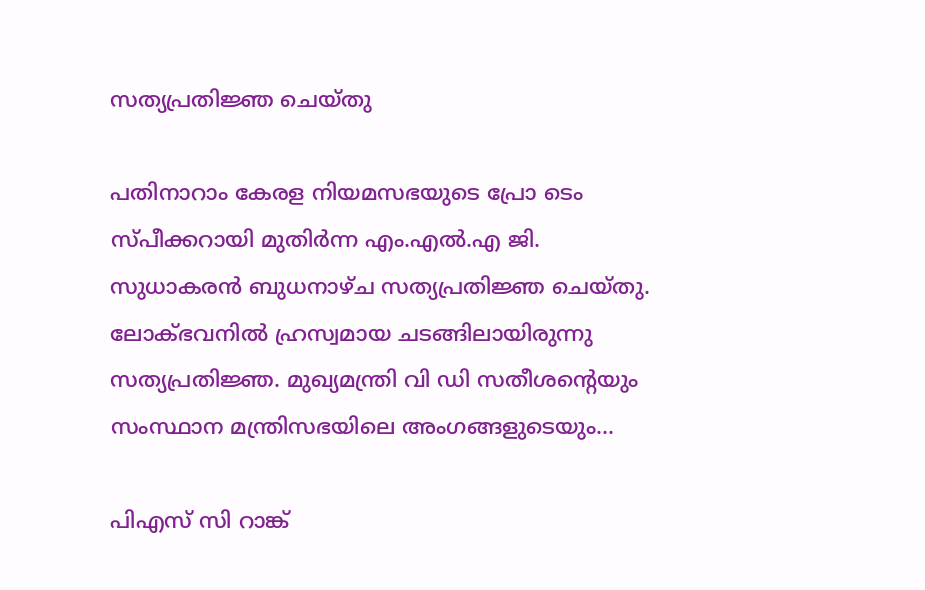സത്യപ്രതിജ്ഞ ചെയ്തു

പതിനാറാം കേരള നിയമസഭയുടെ പ്രോ ടെം സ്പീക്കറായി മുതിർന്ന എം.എൽ.എ ജി. സുധാകരൻ ബുധനാഴ്ച സത്യപ്രതിജ്ഞ ചെയ്തു. ലോക്ഭവനിൽ ഹ്രസ്വമായ ചടങ്ങിലായിരുന്നു സത്യപ്രതിജ്ഞ. മുഖ്യമന്ത്രി വി ഡി സതീശന്റെയും സംസ്ഥാന മന്ത്രിസഭയിലെ അംഗങ്ങളുടെയും...

പിഎസ് സി റാങ്ക്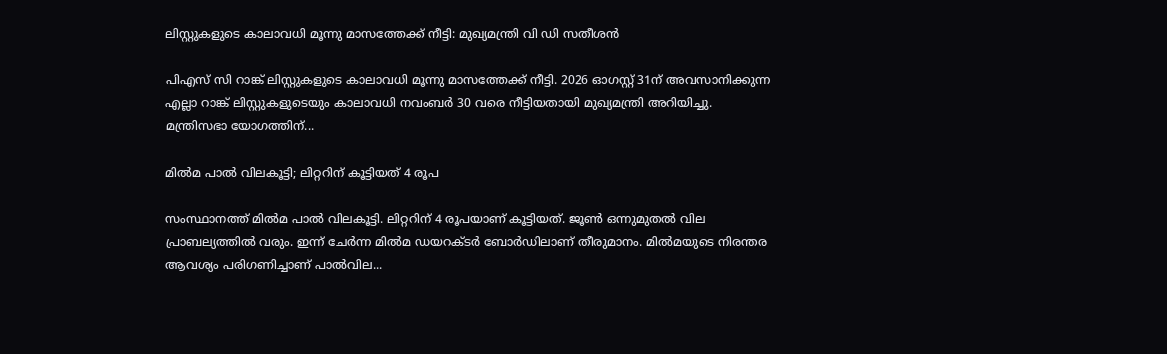ലിസ്റ്റുകളുടെ കാലാവധി മൂന്നു മാസത്തേക്ക് നീട്ടി: മുഖ്യമന്ത്രി വി ഡി സതീശൻ

പിഎസ് സി റാങ്ക് ലിസ്റ്റുകളുടെ കാലാവധി മൂന്നു മാസത്തേക്ക് നീട്ടി. 2026 ഓഗസ്റ്റ് 31ന് അവസാനിക്കുന്ന എല്ലാ റാങ്ക് ലിസ്റ്റുകളുടെയും കാലാവധി നവംബർ 30 വരെ നീട്ടിയതായി മുഖ്യമന്ത്രി അറിയിച്ചു. മന്ത്രിസഭാ യോഗത്തിന്...

മിൽമ പാൽ വിലകൂട്ടി; ലിറ്ററിന് കൂട്ടിയത് 4 രൂപ

സംസ്ഥാനത്ത് മിൽമ പാൽ വിലകൂട്ടി. ലിറ്ററിന് 4 രൂപയാണ് കൂട്ടിയത്. ജൂൺ ഒന്നുമുതൽ വില പ്രാബല്യത്തിൽ വരും. ഇന്ന് ചേർന്ന മിൽമ ഡയറക്ടർ ബോർഡിലാണ് തീരുമാനം. മിൽമയുടെ നിരന്തര ആവശ്യം പരിഗണിച്ചാണ് പാൽവില...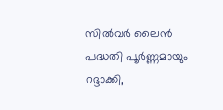സിൽവർ ലൈൻ പദ്ധതി പൂർണ്ണമായും റദ്ദാക്കി,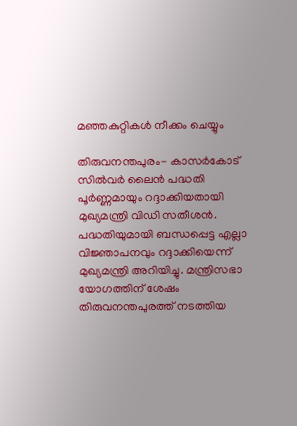മഞ്ഞകുറ്റികൾ നീക്കം ചെയ്യും

തിരുവനന്തപുരം- കാസർകോട് സിൽവർ ലൈൻ പദ്ധതി പൂർണ്ണമായും റദ്ദാക്കിയതായി മുഖ്യമന്ത്രി വിഡി സതീശൻ. പദ്ധതിയുമായി ബന്ധപ്പെട്ട എല്ലാ വിജ്ഞാപനവും റദ്ദാക്കിയെന്ന് മുഖ്യമന്ത്രി അറിയിച്ചു. മന്ത്രിസഭാ യോഗത്തിന് ശേഷം തിരുവനന്തപുരത്ത് നടത്തിയ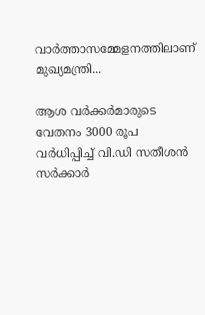വാർത്താസമ്മേളനത്തിലാണ് മുഖ്യമന്ത്രി...

ആശ വര്‍ക്കര്‍മാരുടെ വേതനം 3000 രൂപ വര്‍ധിപ്പിച്ച് വി.ഡി സതീശൻ സർക്കാർ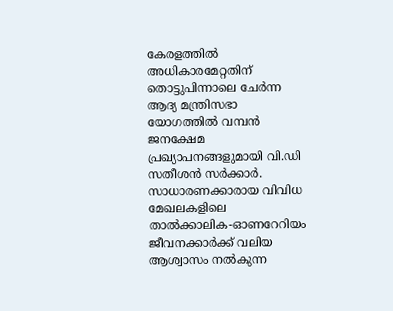കേരളത്തിൽ അധികാരമേറ്റതിന് തൊട്ടുപിന്നാലെ ചേർന്ന ആദ്യ മന്ത്രിസഭാ യോഗത്തിൽ വമ്പൻ ജനക്ഷേമ പ്രഖ്യാപനങ്ങളുമായി വി.ഡി സതീശൻ സർക്കാർ. സാധാരണക്കാരായ വിവിധ മേഖലകളിലെ താൽക്കാലിക-ഓണറേറിയം ജീവനക്കാർക്ക് വലിയ ആശ്വാസം നൽകുന്ന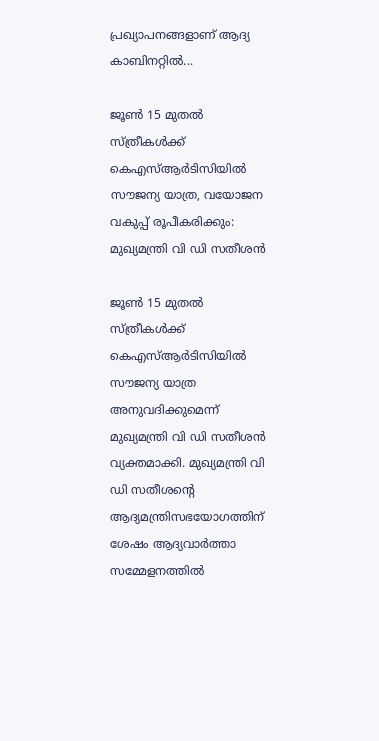പ്രഖ്യാപനങ്ങളാണ് ആദ്യ കാബിനറ്റിൽ...

ജൂൺ 15 മുതൽ സ്ത്രീകൾക്ക് കെഎസ്ആർടിസിയിൽ സൗജന്യ യാത്ര, വയോജന വകുപ്പ് രൂപീകരിക്കും: മുഖ്യമന്ത്രി വി ഡി സതീശൻ

ജൂൺ 15 മുതൽ സ്ത്രീകൾക്ക് കെഎസ്ആർടിസിയിൽ സൗജന്യ യാത്ര അനുവദിക്കുമെന്ന് മുഖ്യമന്ത്രി വി ഡി സതീശൻ വ്യക്തമാക്കി. മുഖ്യമന്ത്രി വി ഡി സതീശന്റെ ആദ്യമന്ത്രിസഭയോഗത്തിന് ശേഷം ആദ്യവാർത്താ സമ്മേളനത്തിൽ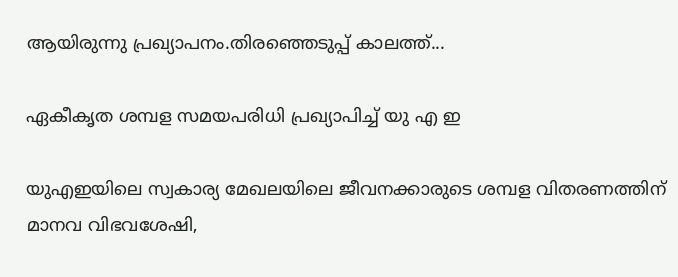ആയിരുന്നു പ്രഖ്യാപനം.തിരഞ്ഞെടുപ്പ് കാലത്ത്...

ഏകീകൃത ശമ്പള സമയപരിധി പ്രഖ്യാപിച്ച് യു എ ഇ

യുഎഇയിലെ സ്വകാര്യ മേഖലയിലെ ജീവനക്കാരുടെ ശമ്പള വിതരണത്തിന് മാനവ വിഭവശേഷി,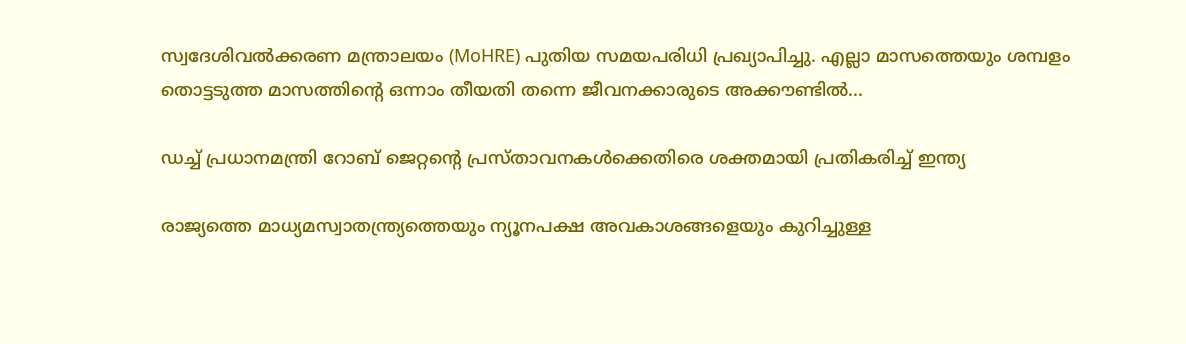സ്വദേശിവൽക്കരണ മന്ത്രാലയം (MoHRE) പുതിയ സമയപരിധി പ്രഖ്യാപിച്ചു. എല്ലാ മാസത്തെയും ശമ്പളം തൊട്ടടുത്ത മാസത്തിന്റെ ഒന്നാം തീയതി തന്നെ ജീവനക്കാരുടെ അക്കൗണ്ടിൽ...

ഡച്ച് പ്രധാനമന്ത്രി റോബ് ജെറ്റന്റെ പ്രസ്താവനകൾക്കെതിരെ ശക്തമായി പ്രതികരിച്ച് ഇന്ത്യ

രാജ്യത്തെ മാധ്യമസ്വാതന്ത്ര്യത്തെയും ന്യൂനപക്ഷ അവകാശങ്ങളെയും കുറിച്ചുള്ള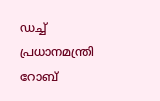ഡച്ച് പ്രധാനമന്ത്രി റോബ്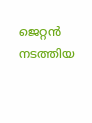ജെറ്റൻ നടത്തിയ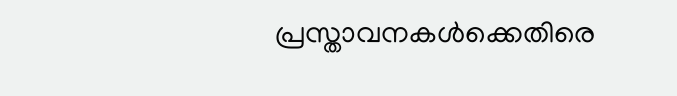പ്രസ്താവനകൾക്കെതിരെ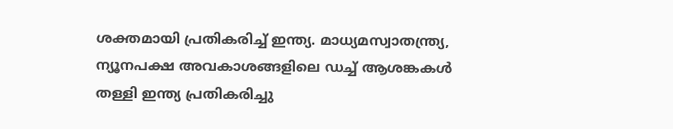ശക്തമായി പ്രതികരിച്ച് ഇന്ത്യ. മാധ്യമസ്വാതന്ത്ര്യ, ന്യൂനപക്ഷ അവകാശങ്ങളിലെ ഡച്ച് ആശങ്കകൾ തള്ളി ഇന്ത്യ പ്രതികരിച്ചു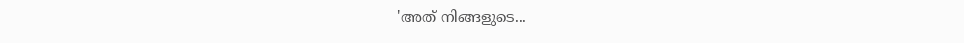'അത് നിങ്ങളുടെ...